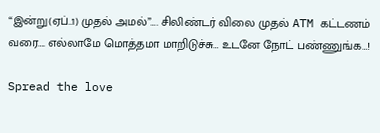“இன்று(ஏப்..1) முதல் அமல்”…. சிலிண்டர் விலை முதல் ATM கட்டணம் வரை…. எல்லாமே மொத்தமா மாறிடுச்சு… உடனே நோட் பண்ணுங்க…!

Spread the love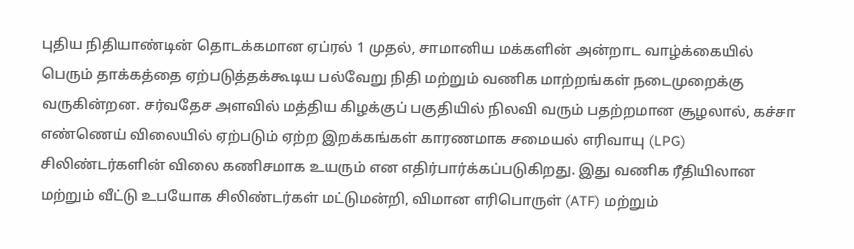புதிய நிதியாண்டின் தொடக்கமான ஏப்ரல் 1 முதல், சாமானிய மக்களின் அன்றாட வாழ்க்கையில் பெரும் தாக்கத்தை ஏற்படுத்தக்கூடிய பல்வேறு நிதி மற்றும் வணிக மாற்றங்கள் நடைமுறைக்கு வருகின்றன. சர்வதேச அளவில் மத்திய கிழக்குப் பகுதியில் நிலவி வரும் பதற்றமான சூழலால், கச்சா எண்ணெய் விலையில் ஏற்படும் ஏற்ற இறக்கங்கள் காரணமாக சமையல் எரிவாயு (LPG) சிலிண்டர்களின் விலை கணிசமாக உயரும் என எதிர்பார்க்கப்படுகிறது. இது வணிக ரீதியிலான மற்றும் வீட்டு உபயோக சிலிண்டர்கள் மட்டுமன்றி, விமான எரிபொருள் (ATF) மற்றும்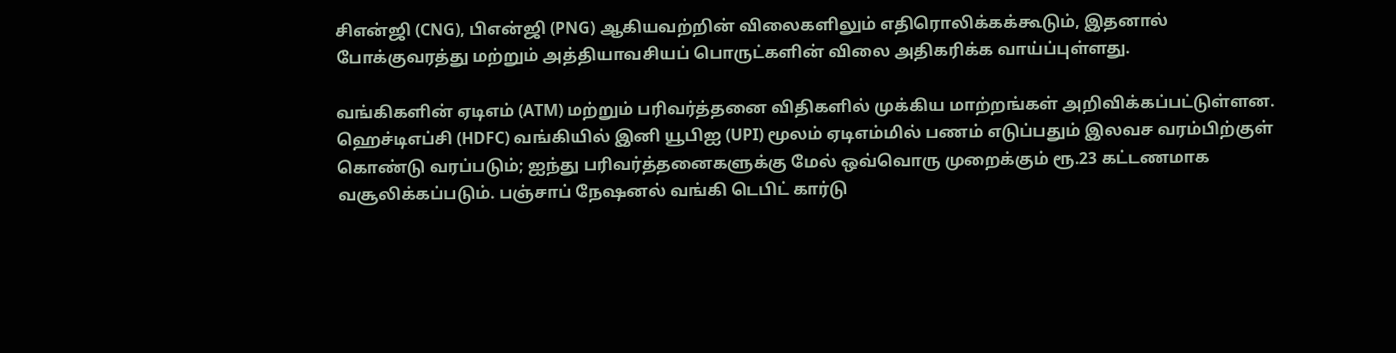சிஎன்ஜி (CNG), பிஎன்ஜி (PNG) ஆகியவற்றின் விலைகளிலும் எதிரொலிக்கக்கூடும், இதனால் போக்குவரத்து மற்றும் அத்தியாவசியப் பொருட்களின் விலை அதிகரிக்க வாய்ப்புள்ளது.

வங்கிகளின் ஏடிஎம் (ATM) மற்றும் பரிவர்த்தனை விதிகளில் முக்கிய மாற்றங்கள் அறிவிக்கப்பட்டுள்ளன. ஹெச்டிஎப்சி (HDFC) வங்கியில் இனி யூபிஐ (UPI) மூலம் ஏடிஎம்மில் பணம் எடுப்பதும் இலவச வரம்பிற்குள் கொண்டு வரப்படும்; ஐந்து பரிவர்த்தனைகளுக்கு மேல் ஒவ்வொரு முறைக்கும் ரூ.23 கட்டணமாக வசூலிக்கப்படும். பஞ்சாப் நேஷனல் வங்கி டெபிட் கார்டு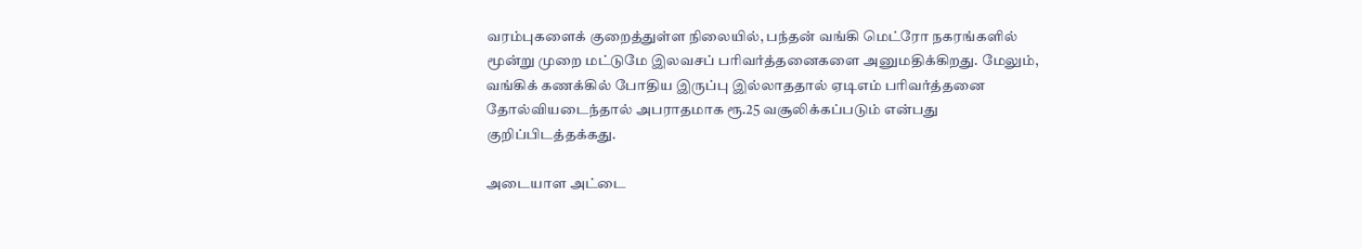வரம்புகளைக் குறைத்துள்ள நிலையில், பந்தன் வங்கி மெட்ரோ நகரங்களில் மூன்று முறை மட்டுமே இலவசப் பரிவர்த்தனைகளை அனுமதிக்கிறது. மேலும், வங்கிக் கணக்கில் போதிய இருப்பு இல்லாததால் ஏடிஎம் பரிவர்த்தனை தோல்வியடைந்தால் அபராதமாக ரூ.25 வசூலிக்கப்படும் என்பது குறிப்பிடத்தக்கது.

அடையாள அட்டை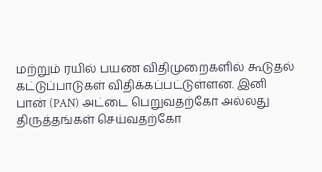மற்றும் ரயில் பயண விதிமுறைகளில் கூடுதல் கட்டுப்பாடுகள் விதிக்கப்பட்டுள்ளன. இனி பான் (PAN) அட்டை பெறுவதற்கோ அல்லது திருத்தங்கள் செய்வதற்கோ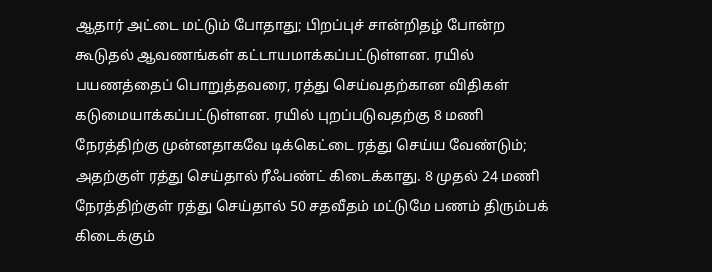ஆதார் அட்டை மட்டும் போதாது; பிறப்புச் சான்றிதழ் போன்ற கூடுதல் ஆவணங்கள் கட்டாயமாக்கப்பட்டுள்ளன. ரயில் பயணத்தைப் பொறுத்தவரை, ரத்து செய்வதற்கான விதிகள் கடுமையாக்கப்பட்டுள்ளன. ரயில் புறப்படுவதற்கு 8 மணி நேரத்திற்கு முன்னதாகவே டிக்கெட்டை ரத்து செய்ய வேண்டும்; அதற்குள் ரத்து செய்தால் ரீஃபண்ட் கிடைக்காது. 8 முதல் 24 மணி நேரத்திற்குள் ரத்து செய்தால் 50 சதவீதம் மட்டுமே பணம் திரும்பக் கிடைக்கும்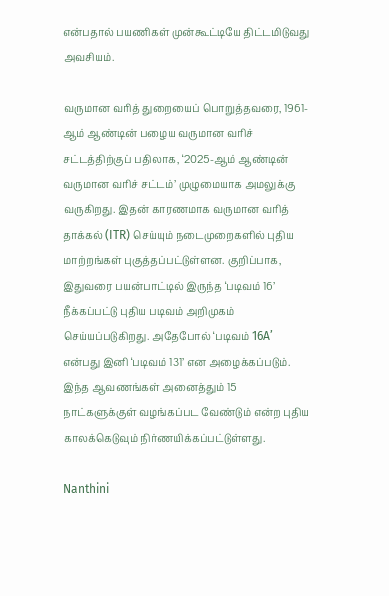என்பதால் பயணிகள் முன்கூட்டியே திட்டமிடுவது அவசியம்.

வருமான வரித் துறையைப் பொறுத்தவரை, 1961-ஆம் ஆண்டின் பழைய வருமான வரிச் சட்டத்திற்குப் பதிலாக, ‘2025-ஆம் ஆண்டின் வருமான வரிச் சட்டம்’ முழுமையாக அமலுக்கு வருகிறது. இதன் காரணமாக வருமான வரித் தாக்கல் (ITR) செய்யும் நடைமுறைகளில் புதிய மாற்றங்கள் புகுத்தப்பட்டுள்ளன. குறிப்பாக, இதுவரை பயன்பாட்டில் இருந்த ‘படிவம் 16’ நீக்கப்பட்டு புதிய படிவம் அறிமுகம் செய்யப்படுகிறது. அதேபோல் ‘படிவம் 16A’ என்பது இனி ‘படிவம் 131’ என அழைக்கப்படும். இந்த ஆவணங்கள் அனைத்தும் 15 நாட்களுக்குள் வழங்கப்பட வேண்டும் என்ற புதிய காலக்கெடுவும் நிர்ணயிக்கப்பட்டுள்ளது.

Nanthini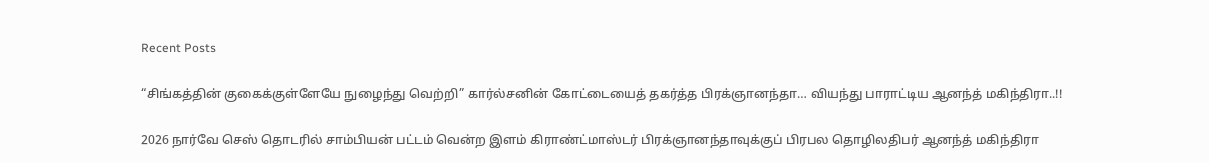Recent Posts

“சிங்கத்தின் குகைக்குள்ளேயே நுழைந்து வெற்றி” கார்ல்சனின் கோட்டையைத் தகர்த்த பிரக்ஞானந்தா… வியந்து பாராட்டிய ஆனந்த் மகிந்திரா..!!

2026 நார்வே செஸ் தொடரில் சாம்பியன் பட்டம் வென்ற இளம் கிராண்ட்மாஸ்டர் பிரக்ஞானந்தாவுக்குப் பிரபல தொழிலதிபர் ஆனந்த் மகிந்திரா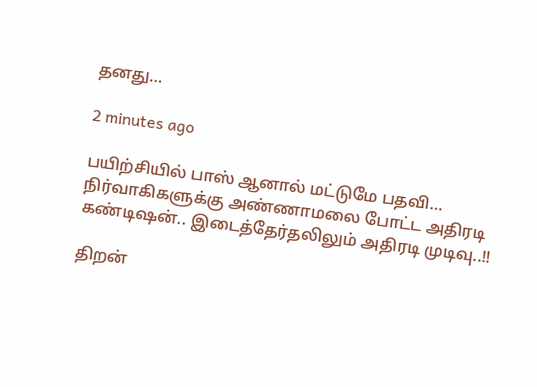தனது…

2 minutes ago

பயிற்சியில் பாஸ் ஆனால் மட்டுமே பதவி… நிர்வாகிகளுக்கு அண்ணாமலை போட்ட அதிரடி கண்டிஷன்.. இடைத்தேர்தலிலும் அதிரடி முடிவு..!!

திறன்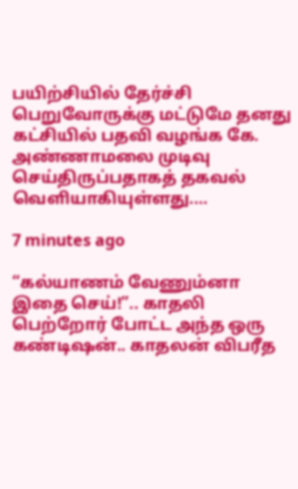பயிற்சியில் தேர்ச்சி பெறுவோருக்கு மட்டுமே தனது கட்சியில் பதவி வழங்க கே. அண்ணாமலை முடிவு செய்திருப்பதாகத் தகவல் வெளியாகியுள்ளது.…

7 minutes ago

“கல்யாணம் வேணும்னா இதை செய்!”.. காதலி பெற்றோர் போட்ட அந்த ஒரு கண்டிஷன்.. காதலன் விபரீத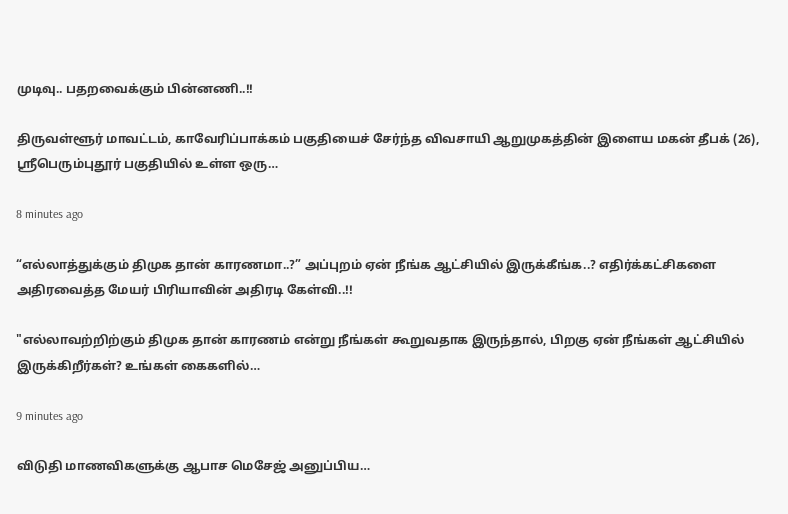முடிவு.. பதறவைக்கும் பின்னணி..!!

திருவள்ளூர் மாவட்டம், காவேரிப்பாக்கம் பகுதியைச் சேர்ந்த விவசாயி ஆறுமுகத்தின் இளைய மகன் தீபக் (26), ஸ்ரீபெரும்புதூர் பகுதியில் உள்ள ஒரு…

8 minutes ago

“எல்லாத்துக்கும் திமுக தான் காரணமா..?” அப்புறம் ஏன் நீங்க ஆட்சியில் இருக்கீங்க..? எதிர்க்கட்சிகளை அதிரவைத்த மேயர் பிரியாவின் அதிரடி கேள்வி..!!

"எல்லாவற்றிற்கும் திமுக தான் காரணம் என்று நீங்கள் கூறுவதாக இருந்தால், பிறகு ஏன் நீங்கள் ஆட்சியில் இருக்கிறீர்கள்? உங்கள் கைகளில்…

9 minutes ago

விடுதி மாணவிகளுக்கு ஆபாச மெசேஜ் அனுப்பிய…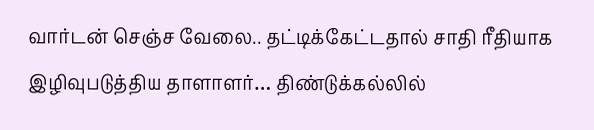வார்டன் செஞ்ச வேலை.. தட்டிக்கேட்டதால் சாதி ரீதியாக இழிவுபடுத்திய தாளாளர்… திண்டுக்கல்லில்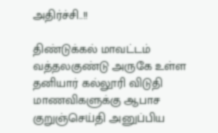அதிர்ச்சி..!!

திண்டுக்கல் மாவட்டம் வத்தலகுண்டு அருகே உள்ள தனியார் கல்லூரி விடுதி மாணவிகளுக்கு ஆபாச குறுஞ்செய்தி அனுப்பிய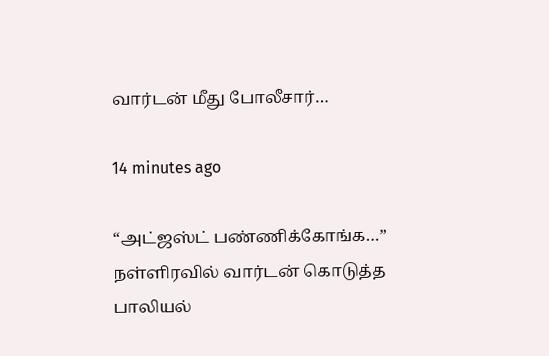வார்டன் மீது போலீசார்…

14 minutes ago

“அட்ஜஸ்ட் பண்ணிக்கோங்க…” நள்ளிரவில் வார்டன் கொடுத்த பாலியல்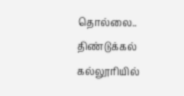தொல்லை.. திண்டுக்கல் கல்லூரியில்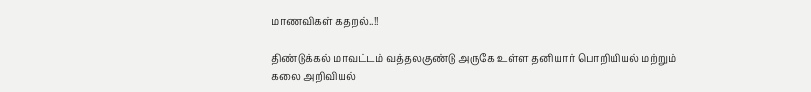மாணவிகள் கதறல்..!!

திண்டுக்கல் மாவட்டம் வத்தலகுண்டு அருகே உள்ள தனியார் பொறியியல் மற்றும் கலை அறிவியல்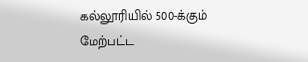கல்லூரியில் 500-க்கும் மேற்பட்ட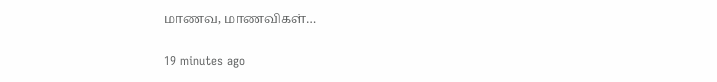மாணவ, மாணவிகள்…

19 minutes ago